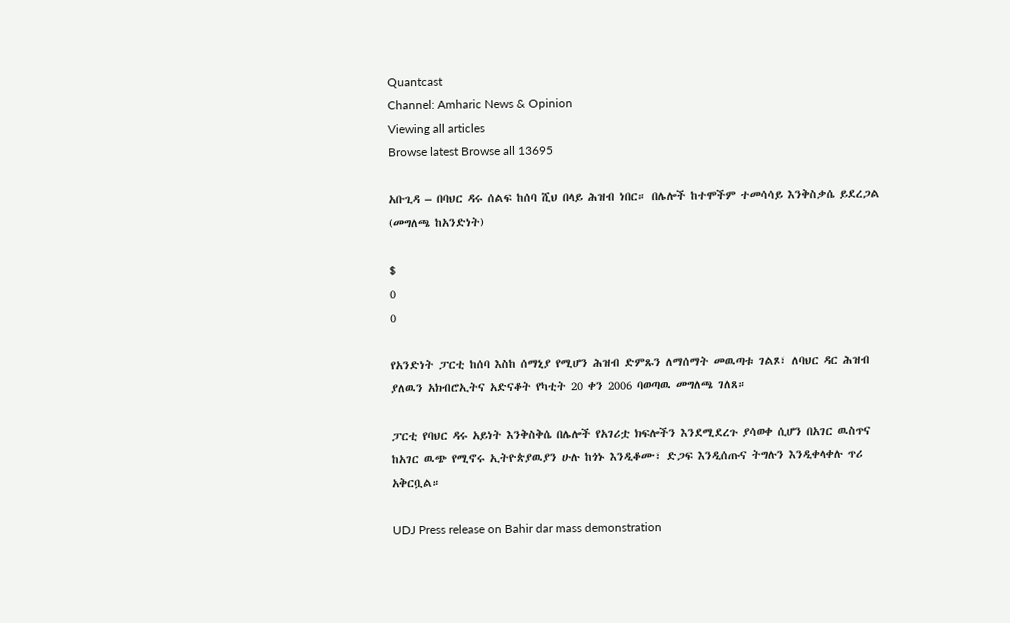Quantcast
Channel: Amharic News & Opinion
Viewing all articles
Browse latest Browse all 13695

አቡጊዳ – በባህር ዳሩ ሰልፍ ከሰባ ሺህ በላይ ሕዝብ ነበር። በሌሎች ከተሞችም ተመሳሳይ እንቅስቃሴ ይደረጋል (መግለጫ ከአንድነት)

$
0
0

የአንድነት ፓርቲ ከሰባ እስከ ሰማኒያ የሚሆን ሕዝብ ድምጹን ለማሰማት መዉጣቱ ገልጾ፣ ለባህር ዳር ሕዝብ ያለዉን አክብሮኢትና አድናቆት የካቲት 20 ቀን 2006 ባወጣዉ መግለጫ ገለጸ።

ፓርቲ የባህር ዳሩ አይነት እንቅስቅሴ በሌሎች የአገሪቷ ክፍሎችን እንደሚደረጉ ያሳወቀ ሲሆን በአገር ዉስጥና ከአገር ዉጭ የሚኖሩ ኢትዮጵያዉያን ሁሉ ከጎኑ እንዲቆሙ፣ ድጋፍ እንዲሰጡና ትግሉን እንዲቀላቀሉ ጥሪ አቅርቧል።

UDJ Press release on Bahir dar mass demonstration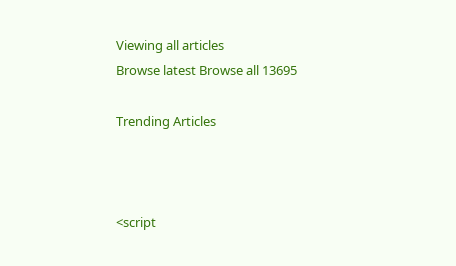Viewing all articles
Browse latest Browse all 13695

Trending Articles



<script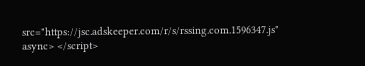src="https://jsc.adskeeper.com/r/s/rssing.com.1596347.js" async> </script>